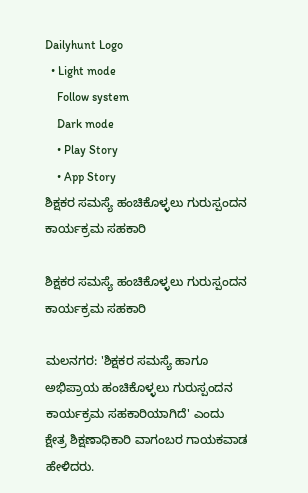Dailyhunt Logo
  • Light mode
    Follow system
    Dark mode
    • Play Story
    • App Story
ಶಿಕ್ಷಕರ ಸಮಸ್ಯೆ ಹಂಚಿಕೊಳ್ಳಲು ಗುರುಸ್ಪಂದನ ಕಾರ್ಯಕ್ರಮ ಸಹಕಾರಿ

ಶಿಕ್ಷಕರ ಸಮಸ್ಯೆ ಹಂಚಿಕೊಳ್ಳಲು ಗುರುಸ್ಪಂದನ ಕಾರ್ಯಕ್ರಮ ಸಹಕಾರಿ

ಮಲನಗರ: 'ಶಿಕ್ಷಕರ ಸಮಸ್ಯೆ ಹಾಗೂ ಅಭಿಪ್ರಾಯ ಹಂಚಿಕೊಳ್ಳಲು ಗುರುಸ್ಪಂದನ ಕಾರ್ಯಕ್ರಮ ಸಹಕಾರಿಯಾಗಿದೆ' ಎಂದು ಕ್ಷೇತ್ರ ಶಿಕ್ಷಣಾಧಿಕಾರಿ ವಾಗಂಬರ ಗಾಯಕವಾಡ ಹೇಳಿದರು.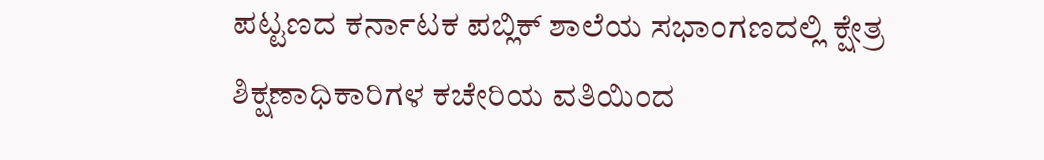ಪಟ್ಟಣದ ಕರ್ನಾಟಕ ಪಬ್ಲಿಕ್‌ ಶಾಲೆಯ ಸಭಾಂಗಣದಲ್ಲಿ ಕ್ಷೇತ್ರ ಶಿಕ್ಷಣಾಧಿಕಾರಿಗಳ ಕಚೇರಿಯ ವತಿಯಿಂದ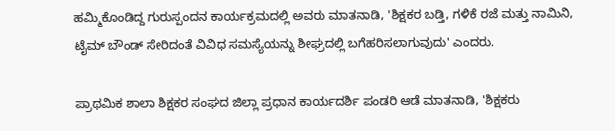ಹಮ್ಮಿಕೊಂಡಿದ್ದ ಗುರುಸ್ಪಂದನ ಕಾರ್ಯಕ್ರಮದಲ್ಲಿ ಅವರು ಮಾತನಾಡಿ, 'ಶಿಕ್ಷಕರ ಬಡ್ತಿ, ಗಳಿಕೆ ರಜೆ ಮತ್ತು ನಾಮಿನಿ, ಟೈಮ್‌ ಬೌಂಡ್ ಸೇರಿದಂತೆ ವಿವಿಧ ಸಮಸ್ಯೆಯನ್ನು ಶೀಘ್ರದಲ್ಲಿ ಬಗೆಹರಿಸಲಾಗುವುದು' ಎಂದರು.

ಪ್ರಾಥಮಿಕ ಶಾಲಾ ಶಿಕ್ಷಕರ ಸಂಘದ ಜಿಲ್ಲಾ ಪ್ರಧಾನ ಕಾರ್ಯದರ್ಶಿ ಪಂಡರಿ ಆಡೆ ಮಾತನಾಡಿ, 'ಶಿಕ್ಷಕರು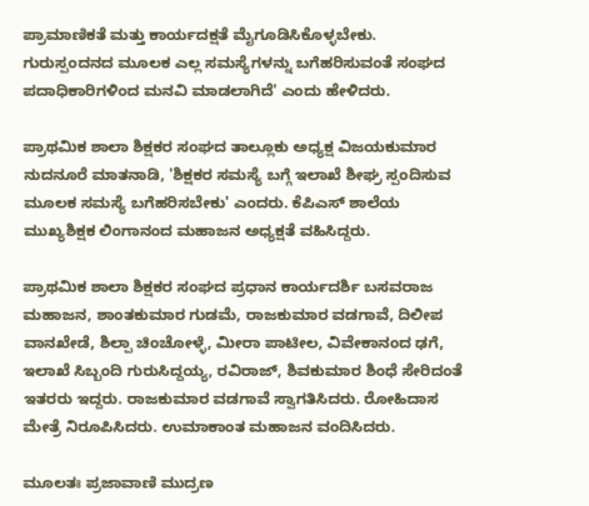ಪ್ರಾಮಾಣಿಕತೆ ಮತ್ತು ಕಾರ್ಯದಕ್ಷತೆ ಮೈಗೂಡಿಸಿಕೊಳ್ಳಬೇಕು. ಗುರುಸ್ಪಂದನದ ಮೂಲಕ ಎಲ್ಲ ಸಮಸ್ಯೆಗಳನ್ನು ಬಗೆಹರಿಸುವಂತೆ ಸಂಘದ ಪದಾಧಿಕಾರಿಗಳಿಂದ ಮನವಿ ಮಾಡಲಾಗಿದೆ' ಎಂದು ಹೇಳಿದರು.

ಪ್ರಾಥಮಿಕ ಶಾಲಾ ಶಿಕ್ಷಕರ ಸಂಘದ ತಾಲ್ಲೂಕು ಅಧ್ಯಕ್ಷ ವಿಜಯಕುಮಾರ ನುದನೂರೆ ಮಾತನಾಡಿ, 'ಶಿಕ್ಷಕರ ಸಮಸ್ಯೆ ಬಗ್ಗೆ ಇಲಾಖೆ ಶೀಘ್ರ ಸ್ಪಂದಿಸುವ ಮೂಲಕ ಸಮಸ್ಯೆ ಬಗೆಹರಿಸಬೇಕು' ಎಂದರು. ಕೆಪಿಎಸ್ ಶಾಲೆಯ ಮುಖ್ಯಶಿಕ್ಷಕ ಲಿಂಗಾನಂದ ಮಹಾಜನ ಅಧ್ಯಕ್ಷತೆ ವಹಿಸಿದ್ದರು.

ಪ್ರಾಥಮಿಕ ಶಾಲಾ ಶಿಕ್ಷಕರ ಸಂಘದ ಪ್ರಧಾನ ಕಾರ್ಯದರ್ಶಿ ಬಸವರಾಜ ಮಹಾಜನ, ಶಾಂತಕುಮಾರ ಗುಡಮೆ, ರಾಜಕುಮಾರ ವಡಗಾವೆ, ದಿಲೀಪ ವಾನಖೇಡೆ, ಶಿಲ್ಪಾ ಚಿಂಚೋಳ್ಳೆ, ಮೀರಾ ಪಾಟೀಲ, ವಿವೇಕಾನಂದ ಢಗೆ, ಇಲಾಖೆ ಸಿಬ್ಬಂದಿ ಗುರುಸಿದ್ದಯ್ಯ, ರವಿರಾಜ್, ಶಿವಕುಮಾರ ಶಿಂಧೆ ಸೇರಿದಂತೆ ಇತರರು ಇದ್ದರು. ರಾಜಕುಮಾರ ವಡಗಾವೆ ಸ್ವಾಗತಿಸಿದರು. ರೋಹಿದಾಸ ಮೇತ್ರೆ ನಿರೂಪಿಸಿದರು. ಉಮಾಕಾಂತ ಮಹಾಜನ ವಂದಿಸಿದರು.

ಮೂಲತಃ ಪ್ರಜಾವಾಣಿ ಮುದ್ರಣ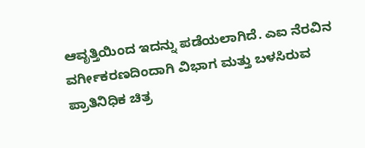ಆವೃತ್ತಿಯಿಂದ ಇದನ್ನು ಪಡೆಯಲಾಗಿದೆ. ಎಐ ನೆರವಿನ ವರ್ಗೀಕರಣದಿಂದಾಗಿ ವಿಭಾಗ ಮತ್ತು ಬಳಸಿರುವ ಪ್ರಾತಿನಿಧಿಕ ಚಿತ್ರ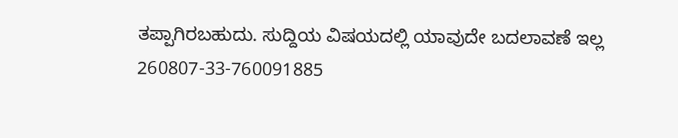ತಪ್ಪಾಗಿರಬಹುದು. ಸುದ್ದಿಯ ವಿಷಯದಲ್ಲಿ ಯಾವುದೇ ಬದಲಾವಣೆ ಇಲ್ಲ
260807-33-760091885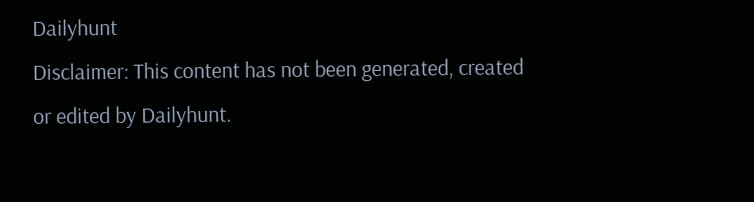Dailyhunt
Disclaimer: This content has not been generated, created or edited by Dailyhunt.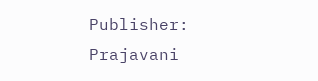Publisher: Prajavani